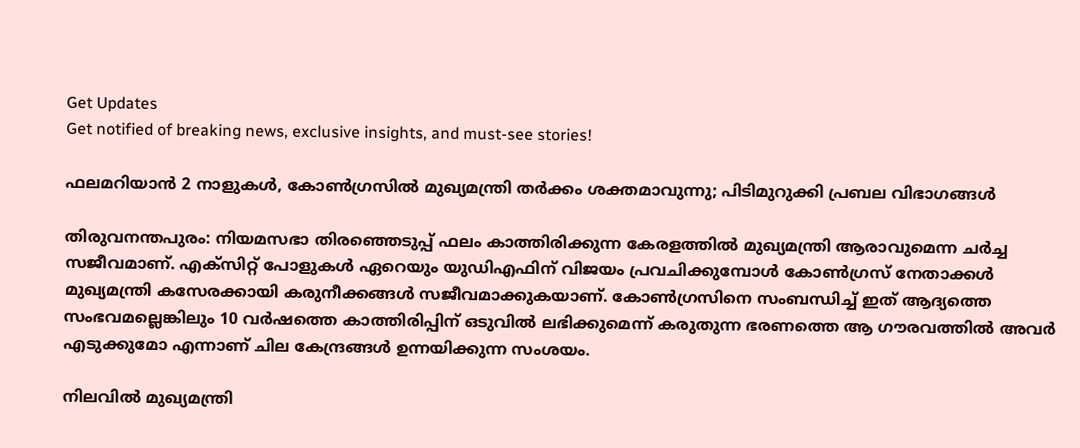Get Updates
Get notified of breaking news, exclusive insights, and must-see stories!

ഫലമറിയാൻ 2 നാളുകൾ, കോൺഗ്രസിൽ മുഖ്യമന്ത്രി തർക്കം ശക്തമാവുന്നു; പിടിമുറുക്കി പ്രബല വിഭാഗങ്ങൾ

തിരുവനന്തപുരം: നിയമസഭാ തിരഞ്ഞെടുപ്പ് ഫലം കാത്തിരിക്കുന്ന കേരളത്തിൽ മുഖ്യമന്ത്രി ആരാവുമെന്ന ചർച്ച സജീവമാണ്. എക്‌സിറ്റ് പോളുകൾ ഏറെയും യുഡിഎഫിന് വിജയം പ്രവചിക്കുമ്പോൾ കോൺഗ്രസ് നേതാക്കൾ മുഖ്യമന്ത്രി കസേരക്കായി കരുനീക്കങ്ങൾ സജീവമാക്കുകയാണ്. കോൺഗ്രസിനെ സംബന്ധിച്ച് ഇത് ആദ്യത്തെ സംഭവമല്ലെങ്കിലും 10 വർഷത്തെ കാത്തിരിപ്പിന് ഒടുവിൽ ലഭിക്കുമെന്ന് കരുതുന്ന ഭരണത്തെ ആ ഗൗരവത്തിൽ അവർ എടുക്കുമോ എന്നാണ് ചില കേന്ദ്രങ്ങൾ ഉന്നയിക്കുന്ന സംശയം.

നിലവിൽ മുഖ്യമന്ത്രി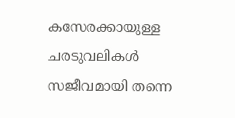കസേരക്കായുള്ള ചരടുവലികൾ സജീവമായി തന്നെ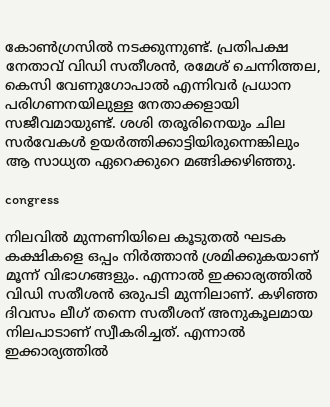കോൺഗ്രസിൽ നടക്കുന്നുണ്ട്. പ്രതിപക്ഷ നേതാവ് വിഡി സതീശൻ, രമേശ് ചെന്നിത്തല, കെസി വേണുഗോപാൽ എന്നിവർ പ്രധാന പരിഗണനയിലുള്ള നേതാക്കളായി സജീവമായുണ്ട്. ശശി തരൂരിനെയും ചില സർവേകൾ ഉയർത്തിക്കാട്ടിയിരുന്നെങ്കിലും ആ സാധ്യത ഏറെക്കുറെ മങ്ങിക്കഴിഞ്ഞു.

congress

നിലവിൽ മുന്നണിയിലെ കൂടുതൽ ഘടക കക്ഷികളെ ഒപ്പം നിർത്താൻ ശ്രമിക്കുകയാണ് മൂന്ന് വിഭാഗങ്ങളും. എന്നാൽ ഇക്കാര്യത്തിൽ വിഡി സതീശൻ ഒരുപടി മുന്നിലാണ്. കഴിഞ്ഞ ദിവസം ലീഗ് തന്നെ സതീശന് അനുകൂലമായ നിലപാടാണ് സ്വീകരിച്ചത്. എന്നാൽ ഇക്കാര്യത്തിൽ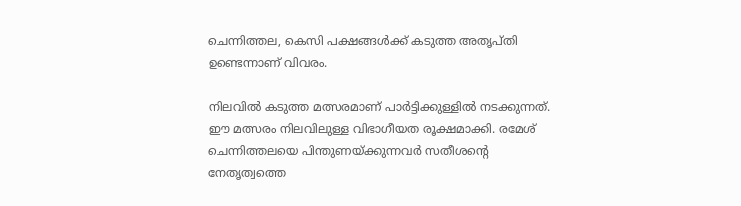ചെന്നിത്തല, കെസി പക്ഷങ്ങൾക്ക് കടുത്ത അതൃപ്‌തി ഉണ്ടെന്നാണ് വിവരം.

നിലവിൽ കടുത്ത മത്സരമാണ് പാർട്ടിക്കുള്ളിൽ നടക്കുന്നത്. ഈ മത്സരം നിലവിലുള്ള വിഭാഗീയത രൂക്ഷമാക്കി. രമേശ് ചെന്നിത്തലയെ പിന്തുണയ്ക്കുന്നവർ സതീശന്റെ നേതൃത്വത്തെ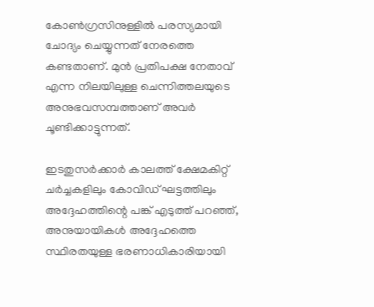കോൺഗ്രസിനുള്ളിൽ പരസ്യമായി ചോദ്യം ചെയ്യുന്നത് നേരത്തെ കണ്ടതാണ്. മുൻ പ്രതിപക്ഷ നേതാവ് എന്ന നിലയിലുള്ള ചെന്നിത്തലയുടെ അനുഭവസമ്പത്താണ് അവർ ചൂണ്ടിക്കാട്ടുന്നത്.

ഇടതുസർക്കാർ കാലത്ത് ക്ഷേമകിറ്റ് ചർച്ചകളിലും കോവിഡ് ഘട്ടത്തിലും അദ്ദേഹത്തിന്റെ പങ്ക് എടുത്ത് പറഞ്ഞ്, അനുയായികൾ അദ്ദേഹത്തെ സ്ഥിരതയുള്ള ഭരണാധികാരിയായി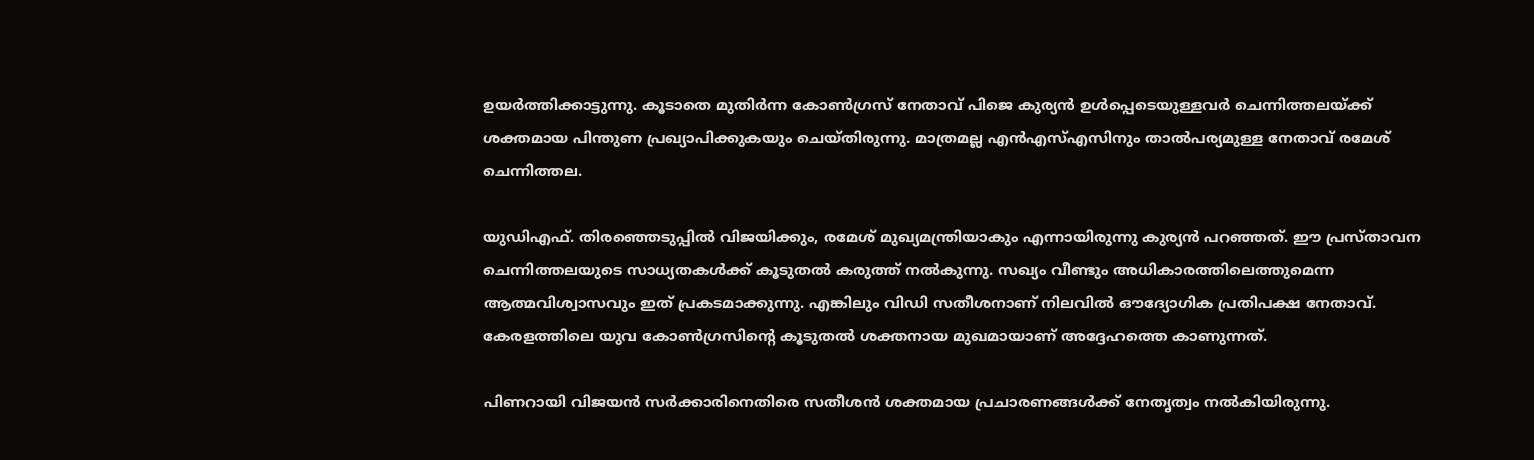ഉയർത്തിക്കാട്ടുന്നു. കൂടാതെ മുതിർന്ന കോൺഗ്രസ് നേതാവ് പിജെ കുര്യൻ ഉൾപ്പെടെയുള്ളവർ ചെന്നിത്തലയ്ക്ക് ശക്തമായ പിന്തുണ പ്രഖ്യാപിക്കുകയും ചെയ്‌തിരുന്നു. മാത്രമല്ല എൻഎസ്എസിനും താൽപര്യമുള്ള നേതാവ് രമേശ് ചെന്നിത്തല.

യുഡിഎഫ്. തിരഞ്ഞെടുപ്പിൽ വിജയിക്കും, രമേശ് മുഖ്യമന്ത്രിയാകും എന്നായിരുന്നു കുര്യൻ പറഞ്ഞത്. ഈ പ്രസ്താവന ചെന്നിത്തലയുടെ സാധ്യതകൾക്ക് കൂടുതൽ കരുത്ത് നൽകുന്നു. സഖ്യം വീണ്ടും അധികാരത്തിലെത്തുമെന്ന ആത്മവിശ്വാസവും ഇത് പ്രകടമാക്കുന്നു. എങ്കിലും വിഡി സതീശനാണ് നിലവിൽ ഔദ്യോഗിക പ്രതിപക്ഷ നേതാവ്. കേരളത്തിലെ യുവ കോൺഗ്രസിന്റെ കൂടുതൽ ശക്തനായ മുഖമായാണ് അദ്ദേഹത്തെ കാണുന്നത്.

പിണറായി വിജയൻ സർക്കാരിനെതിരെ സതീശൻ ശക്തമായ പ്രചാരണങ്ങൾക്ക് നേതൃത്വം നൽകിയിരുന്നു.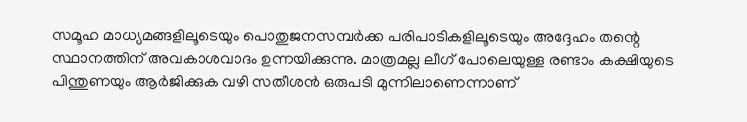സമൂഹ മാധ്യമങ്ങളിലൂടെയും പൊതുജനസമ്പർക്ക പരിപാടികളിലൂടെയും അദ്ദേഹം തന്റെ സ്ഥാനത്തിന് അവകാശവാദം ഉന്നയിക്കുന്നു. മാത്രമല്ല ലീഗ് പോലെയുള്ള രണ്ടാം കക്ഷിയുടെ പിന്തുണയും ആർജിക്കുക വഴി സതീശൻ ഒരുപടി മുന്നിലാണെന്നാണ്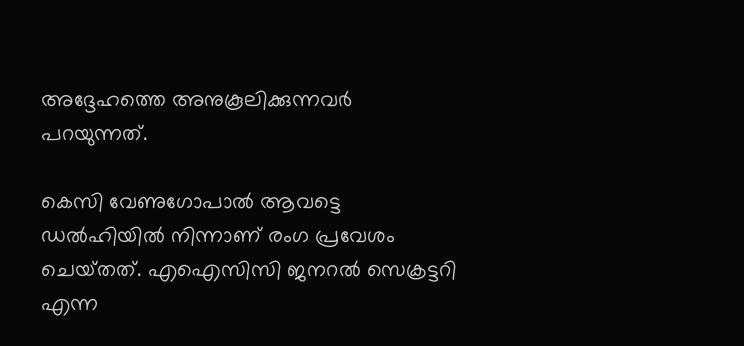അദ്ദേഹത്തെ അനുകൂലിക്കുന്നവർ പറയുന്നത്.

കെസി വേണുഗോപാൽ ആവട്ടെ ഡൽഹിയിൽ നിന്നാണ് രംഗ പ്രവേശം ചെയ്‌തത്‌. എഐസിസി ജനറൽ സെക്രട്ടറി എന്ന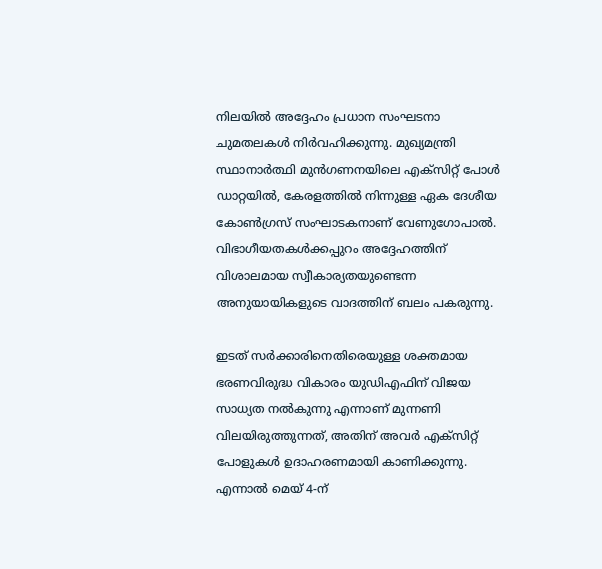നിലയിൽ അദ്ദേഹം പ്രധാന സംഘടനാ ചുമതലകൾ നിർവഹിക്കുന്നു. മുഖ്യമന്ത്രി സ്ഥാനാർത്ഥി മുൻഗണനയിലെ എക്‌സിറ്റ് പോൾ ഡാറ്റയിൽ, കേരളത്തിൽ നിന്നുള്ള ഏക ദേശീയ കോൺഗ്രസ് സംഘാടകനാണ് വേണുഗോപാൽ. വിഭാഗീയതകൾക്കപ്പുറം അദ്ദേഹത്തിന് വിശാലമായ സ്വീകാര്യതയുണ്ടെന്ന അനുയായികളുടെ വാദത്തിന് ബലം പകരുന്നു.

ഇടത് സർക്കാരിനെതിരെയുള്ള ശക്തമായ ഭരണവിരുദ്ധ വികാരം യുഡിഎഫിന് വിജയ സാധ്യത നൽകുന്നു എന്നാണ് മുന്നണി വിലയിരുത്തുന്നത്, അതിന് അവർ എക്‌സിറ്റ് പോളുകൾ ഉദാഹരണമായി കാണിക്കുന്നു. എന്നാൽ മെയ് 4-ന്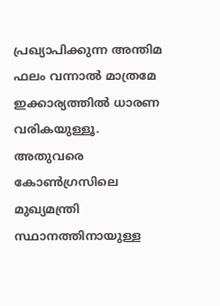പ്രഖ്യാപിക്കുന്ന അന്തിമ ഫലം വന്നാൽ മാത്രമേ ഇക്കാര്യത്തിൽ ധാരണ വരികയുള്ളൂ. അതുവരെ കോൺഗ്രസിലെ മുഖ്യമന്ത്രി സ്ഥാനത്തിനായുള്ള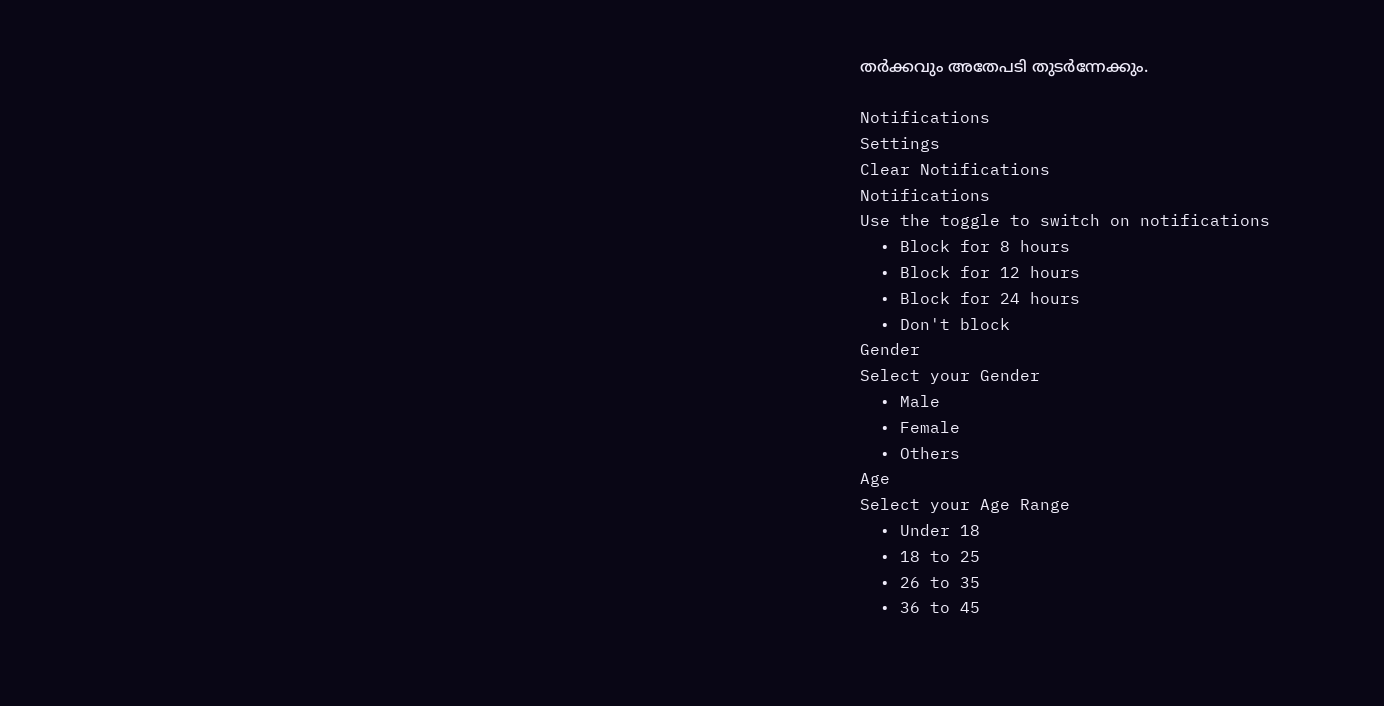തർക്കവും അതേപടി തുടർന്നേക്കും.

Notifications
Settings
Clear Notifications
Notifications
Use the toggle to switch on notifications
  • Block for 8 hours
  • Block for 12 hours
  • Block for 24 hours
  • Don't block
Gender
Select your Gender
  • Male
  • Female
  • Others
Age
Select your Age Range
  • Under 18
  • 18 to 25
  • 26 to 35
  • 36 to 45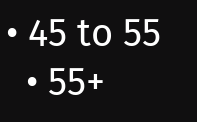• 45 to 55
  • 55+